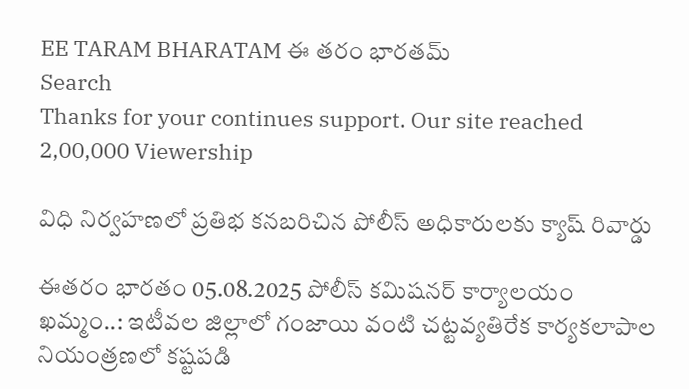EE TARAM BHARATAM ఈ తరం భారతమ్
Search
Thanks for your continues support. Our site reached 2,00,000 Viewership

విధి నిర్వహణలో ప్రతిభ కనబరిచిన పోలీస్ అధికారులకు క్యాష్ రివార్డు

ఈతరం భారతం 05.08.2025 పోలీస్ కమిషనర్ కార్యాలయం ఖమ్మం..: ఇటీవల జిల్లాలో గంజాయి వంటి చట్టవ్యతిరేక కార్యకలాపాల నియంత్రణలో కష్టపడి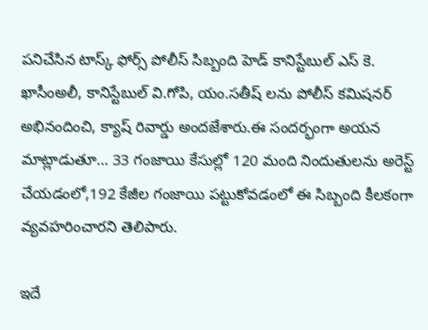పనిచేసిన టాస్క్ ఫోర్స్ పోలీస్ సిబ్బంది హెడ్ కానిస్టేబుల్ ఎస్ కె. ఖాసీంఅలీ, కానిస్టేబుల్ వి.గోపి, యం.సతీష్ లను పోలీస్ కమిషనర్ అభినందించి, క్యాష్ రివార్డు అందజేశారు.ఈ సందర్భంగా అయన మాట్లాడుతూ… 33 గంజాయి కేసుల్లో 120 మంది నిందుతులను అరెస్ట్ చేయడంలో,192 కేజీల గంజాయి పట్టుకోవడంలో ఈ సిబ్బంది కీలకంగా వ్యవహరించారని తెలిపారు.

ఇదే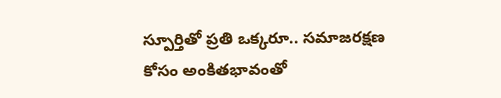స్పూర్తితో ప్రతి ఒక్కరూ.. సమాజరక్షణ కోసం అంకితభావంతో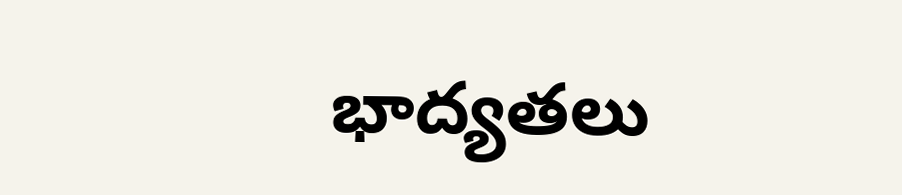భాద్యతలు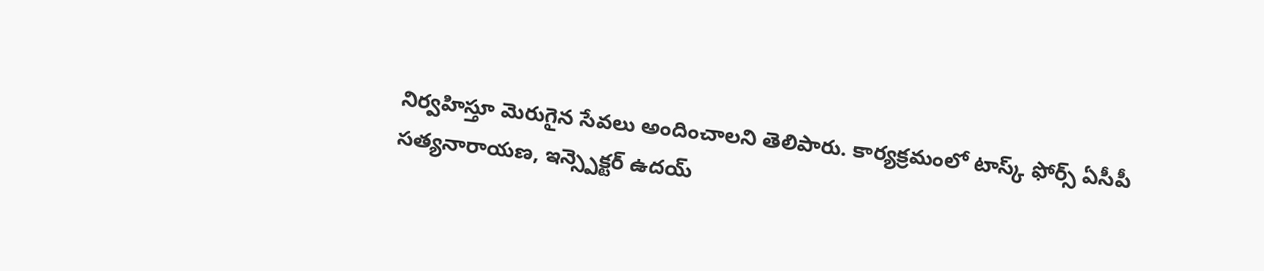నిర్వహిస్తూ మెరుగైన సేవలు అందించాలని తెలిపారు. కార్యక్రమంలో టాస్క్ ఫోర్స్ ఏసీపీ సత్యనారాయణ, ఇన్స్పెక్టర్ ఉదయ్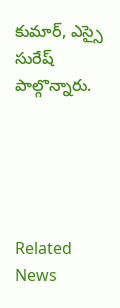కుమార్, ఎస్సై సురేష్ పాల్గొన్నారు.





Related News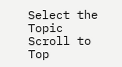Select the Topic
Scroll to Top